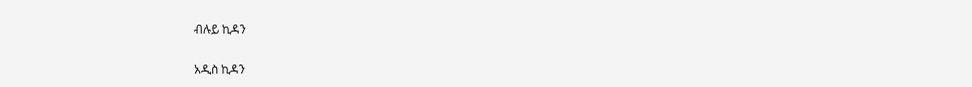ብሉይ ኪዳን

አዲስ ኪዳን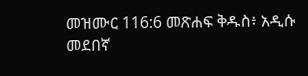መዝሙር 116:6 መጽሐፍ ቅዱስ፥ አዲሱ መደበኛ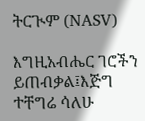ትርጒም (NASV)

እግዚአብሔር ገሮችን ይጠብቃል፤እጅግ ተቸግሬ ሳለሁ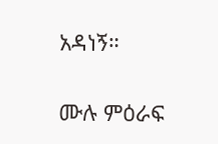አዳነኝ።

ሙሉ ምዕራፍ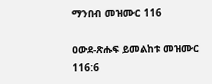ማንበብ መዝሙር 116

ዐውደ-ጽሑፍ ይመልከቱ መዝሙር 116:6